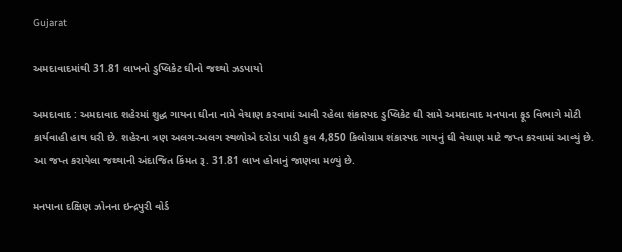Gujarat

અમદાવાદમાંથી 31.81 લાખનો ડુપ્લિકેટ ઘીનો જથ્થો ઝડપાયો

અમદાવાદ : અમદાવાદ શહેરમાં શુદ્ધ ગાયના ઘીના નામે વેચાણ કરવામાં આવી રહેલા શંકાસ્પદ ડુપ્લિકેટ ઘી સામે અમદાવાદ મનપાના ફૂડ વિભાગે મોટી કાર્યવાહી હાથ ધરી છે. શહેરના ત્રણ અલગ-અલગ સ્થળોએ દરોડા પાડી કુલ 4,850 કિલોગ્રામ શંકાસ્પદ ગાયનું ઘી વેચાણ માટે જપ્ત કરવામાં આવ્યું છે. આ જપ્ત કરાયેલા જથ્થાની અંદાજિત કિંમત રૂ. 31.81 લાખ હોવાનું જાણવા મળ્યું છે.

મનપાના દક્ષિણ ઝોનના ઇન્દ્રપુરી વોર્ડ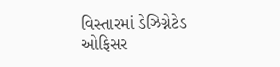વિસ્તારમાં ડેઝિગ્નેટેડ ઓફિસર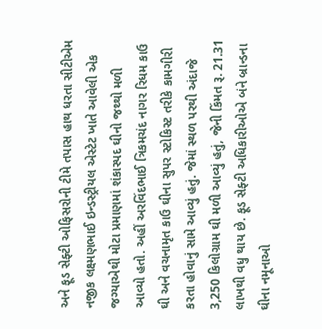અને ફૂડ સેફ્ટી ઓફિસરોની ટીમે તપાસ હાથ ધરતા સીટીએમ નજીક લક્ષ્મણભાઈ ઇન્ડસ્ટ્રીયલ એસ્ટેટ ખાતે આવેલી એક જગ્યાએથી મોટા પ્રમાણમાં શંકાસ્પદ ઘીનો જથ્થો મળી આવ્યો હતો. અહીં અરવિંદભાઈ ત્રિકમચંદ નાગર રિધમ કાઉ ઘી અને વચનામૃત કાઉ ઘીના સુપર સ્ટોકિસ્ટ તરીકે કામગીરી કરતા હોવાનું સામે આવ્યું હતું. જેમાં સ્થળ પરથી અંદાજે 3,250 કિલોગ્રામ ઘી મળી આવ્યું હતું, જેની કિંમત રૂ. 21.31 લાખથી વધુ થાય છે. ફૂડ સેફ્ટી અધિકારીઓએ બંને બ્રાન્ડના ઘીના નમૂનાઓ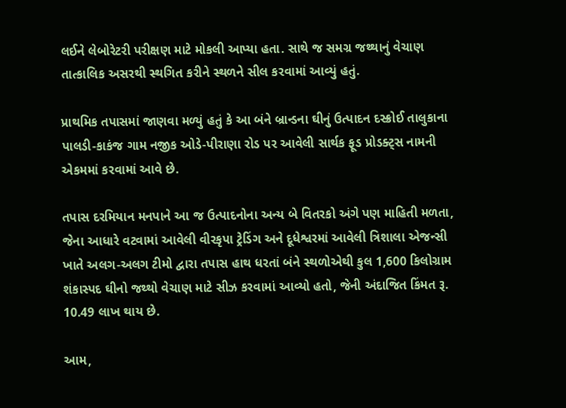લઈને લેબોરેટરી પરીક્ષણ માટે મોકલી આપ્યા હતા. સાથે જ સમગ્ર જથ્થાનું વેચાણ તાત્કાલિક અસરથી સ્થગિત કરીને સ્થળને સીલ કરવામાં આવ્યું હતું.

પ્રાથમિક તપાસમાં જાણવા મળ્યું હતું કે આ બંને બ્રાન્ડના ઘીનું ઉત્પાદન દસ્ક્રોઈ તાલુકાના પાલડી-કાકંજ ગામ નજીક ઓડે-પીરાણા રોડ પર આવેલી સાર્થક ફૂડ પ્રોડક્ટ્સ નામની એકમમાં કરવામાં આવે છે.

તપાસ દરમિયાન મનપાને આ જ ઉત્પાદનોના અન્ય બે વિતરકો અંગે પણ માહિતી મળતા, જેના આધારે વટવામાં આવેલી વીરકૃપા ટ્રેડિંગ અને દૂધેશ્વરમાં આવેલી ત્રિશાલા એજન્સી ખાતે અલગ-અલગ ટીમો દ્વારા તપાસ હાથ ધરતાં બંને સ્થળોએથી કુલ 1,600 કિલોગ્રામ શંકાસ્પદ ઘીનો જથ્થો વેચાણ માટે સીઝ કરવામાં આવ્યો હતો, જેની અંદાજિત કિંમત રૂ. 10.49 લાખ થાય છે.

આમ,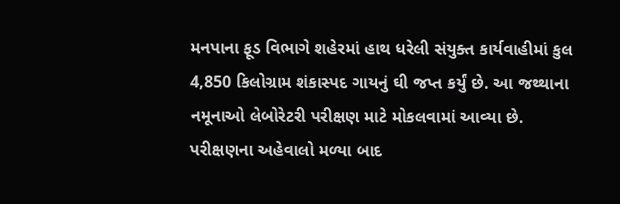મનપાના ફૂડ વિભાગે શહેરમાં હાથ ધરેલી સંયુક્ત કાર્યવાહીમાં કુલ 4,850 કિલોગ્રામ શંકાસ્પદ ગાયનું ઘી જપ્ત કર્યું છે. આ જથ્થાના નમૂનાઓ લેબોરેટરી પરીક્ષણ માટે મોકલવામાં આવ્યા છે. પરીક્ષણના અહેવાલો મળ્યા બાદ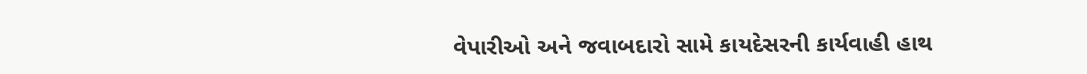વેપારીઓ અને જવાબદારો સામે કાયદેસરની કાર્યવાહી હાથ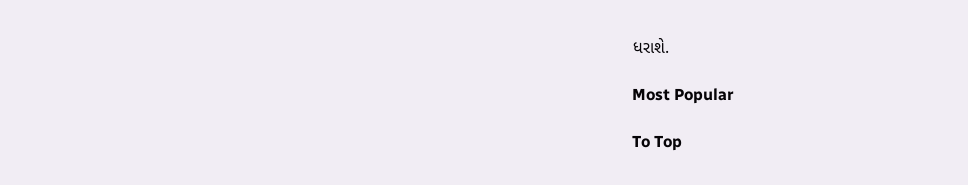ધરાશે.

Most Popular

To Top